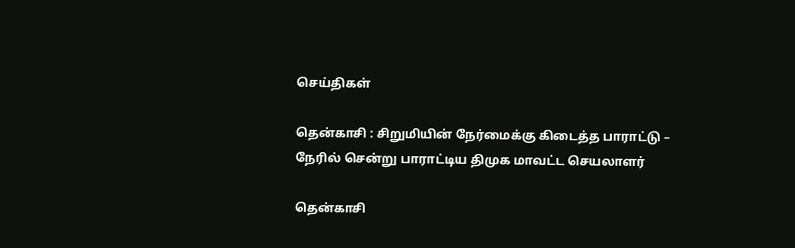செய்திகள்

தென்காசி : சிறுமியின் நேர்மைக்கு கிடைத்த பாராட்டு – நேரில் சென்று பாராட்டிய திமுக மாவட்ட செயலாளர்

தென்காசி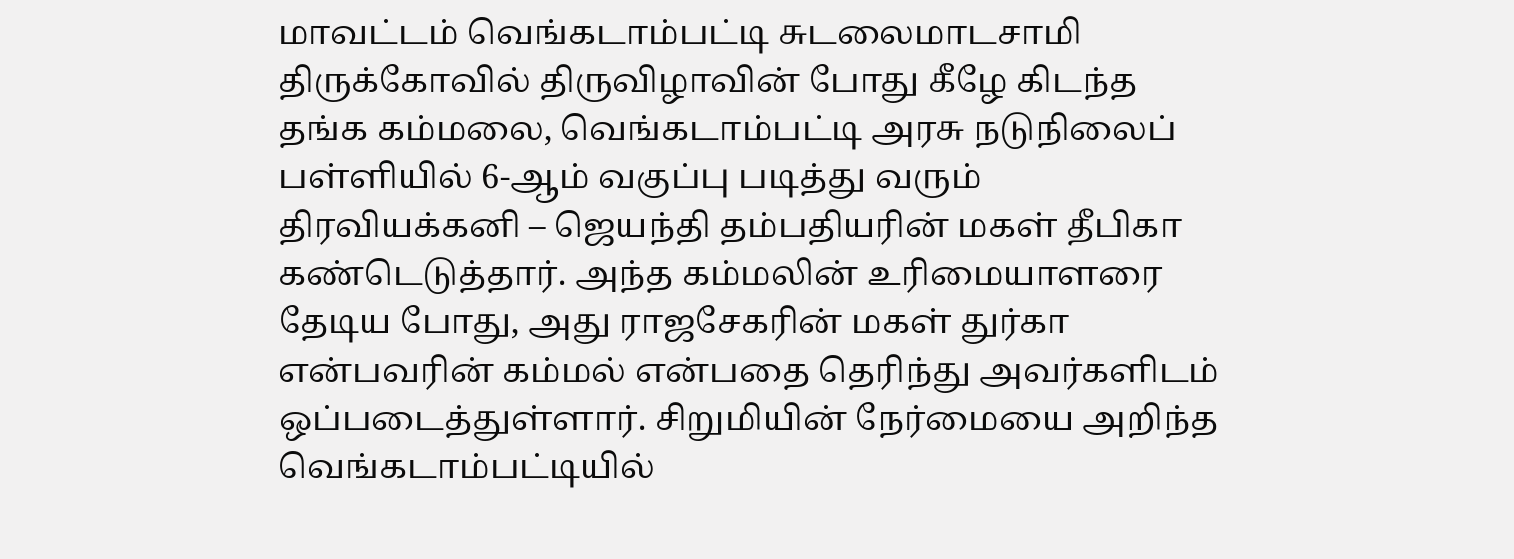மாவட்டம் வெங்கடாம்பட்டி சுடலைமாடசாமி திருக்கோவில் திருவிழாவின் போது கீழே கிடந்த தங்க கம்மலை, வெங்கடாம்பட்டி அரசு நடுநிலைப் பள்ளியில் 6-ஆம் வகுப்பு படித்து வரும் திரவியக்கனி – ஜெயந்தி தம்பதியரின் மகள் தீபிகா கண்டெடுத்தார். அந்த கம்மலின் உரிமையாளரை தேடிய போது, அது ராஜசேகரின் மகள் துர்கா என்பவரின் கம்மல் என்பதை தெரிந்து அவர்களிடம் ஒப்படைத்துள்ளார். சிறுமியின் நேர்மையை அறிந்த வெங்கடாம்பட்டியில்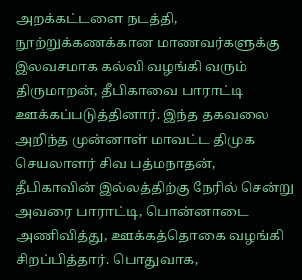அறக்கட்டளை நடத்தி, நூற்றுக்கணக்கான மாணவர்களுக்கு இலவசமாக கல்வி வழங்கி வரும் திருமாறன், தீபிகாவை பாராட்டி ஊக்கப்படுத்தினார். இந்த தகவலை அறிந்த முன்னாள் மாவட்ட திமுக செயலாளர் சிவ பத்மநாதன், தீபிகாவின் இல்லத்திற்கு நேரில் சென்று அவரை பாராட்டி, பொன்னாடை அணிவித்து, ஊக்கத்தொகை வழங்கி சிறப்பித்தார். பொதுவாக,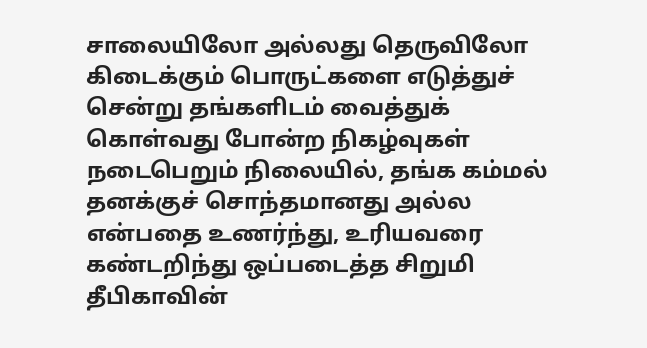சாலையிலோ அல்லது தெருவிலோ கிடைக்கும் பொருட்களை எடுத்துச் சென்று தங்களிடம் வைத்துக் கொள்வது போன்ற நிகழ்வுகள் நடைபெறும் நிலையில், தங்க கம்மல் தனக்குச் சொந்தமானது அல்ல என்பதை உணர்ந்து, உரியவரை கண்டறிந்து ஒப்படைத்த சிறுமி தீபிகாவின்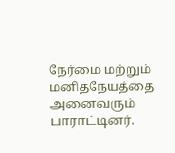நேர்மை மற்றும் மனிதநேயத்தை அனைவரும் பாராட்டினர்.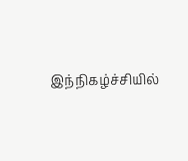இந்நிகழ்ச்சியில்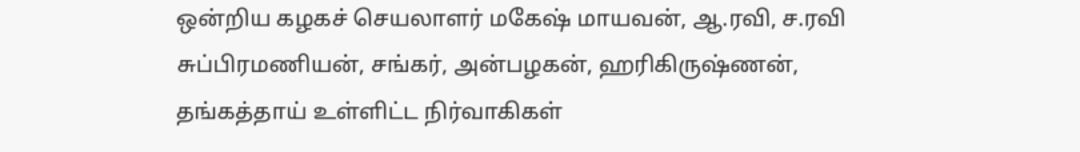ஒன்றிய கழகச் செயலாளர் மகேஷ் மாயவன், ஆ.ரவி, ச.ரவி சுப்பிரமணியன், சங்கர், அன்பழகன், ஹரிகிருஷ்ணன், தங்கத்தாய் உள்ளிட்ட நிர்வாகிகள்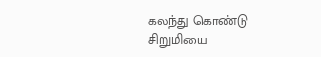கலந்து கொண்டு சிறுமியை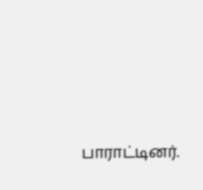பாராட்டினர்.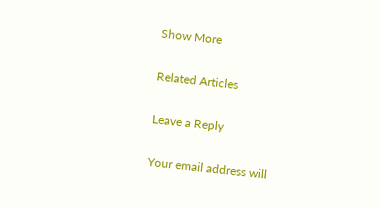Show More

Related Articles

Leave a Reply

Your email address will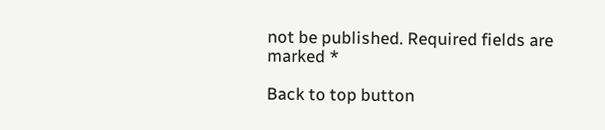not be published. Required fields are marked *

Back to top button